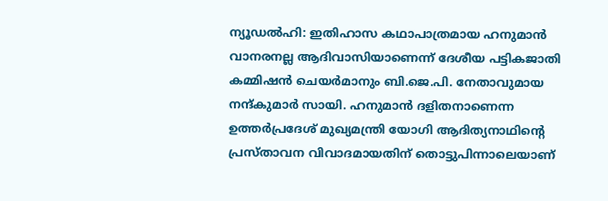ന്യൂഡൽഹി: ഇതിഹാസ കഥാപാത്രമായ ഹനുമാൻ വാനരനല്ല ആദിവാസിയാണെന്ന് ദേശീയ പട്ടികജാതി കമ്മിഷൻ ചെയർമാനും ബി.ജെ.പി. നേതാവുമായ നന്ദ്കുമാർ സായി. ഹനുമാൻ ദളിതനാണെന്ന ഉത്തർപ്രദേശ് മുഖ്യമന്ത്രി യോഗി ആദിത്യനാഥിന്റെ പ്രസ്താവന വിവാദമായതിന് തൊട്ടുപിന്നാലെയാണ്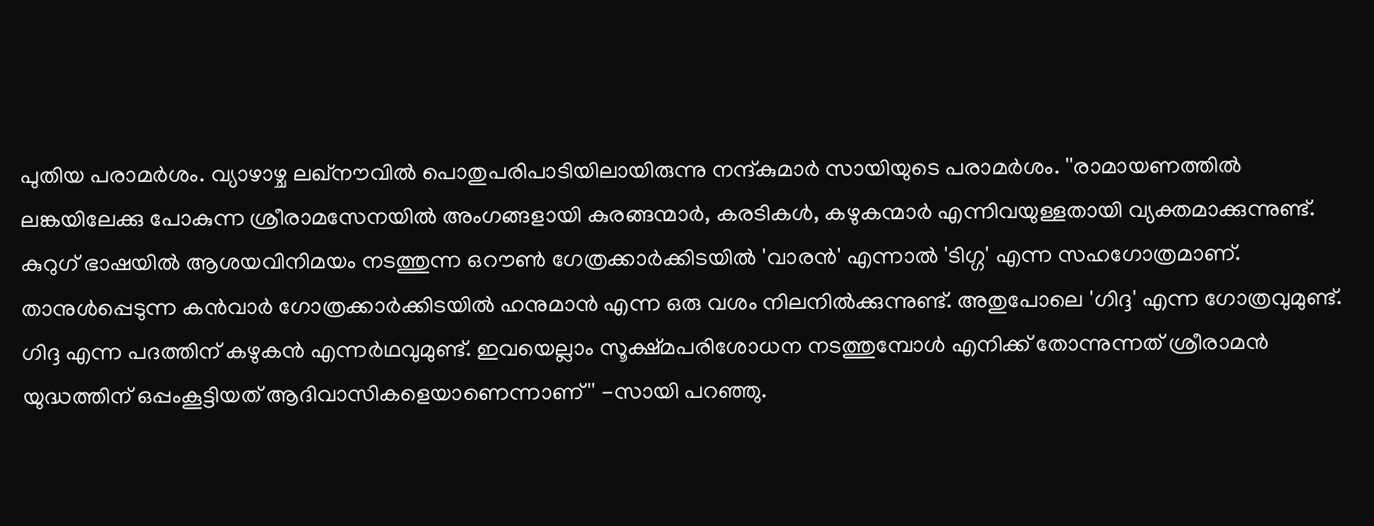പുതിയ പരാമർശം. വ്യാഴാഴ്ച ലഖ്നൗവിൽ പൊതുപരിപാടിയിലായിരുന്നു നന്ദ്കുമാർ സായിയുടെ പരാമർശം. ''രാമായണത്തിൽ ലങ്കയിലേക്കു പോകുന്ന ശ്രീരാമസേനയിൽ അംഗങ്ങളായി കുരങ്ങന്മാർ, കരടികൾ, കഴുകന്മാർ എന്നിവയുള്ളതായി വ്യക്തമാക്കുന്നുണ്ട്. കുറുഗ് ഭാഷയിൽ ആശയവിനിമയം നടത്തുന്ന ഒറൗൺ ഗേത്രക്കാർക്കിടയിൽ 'വാരൻ' എന്നാൽ 'ടിഗ്ഗ' എന്ന സഹഗോത്രമാണ്. താനുൾപ്പെടുന്ന കൻവാർ ഗോത്രക്കാർക്കിടയിൽ ഹനുമാൻ എന്ന ഒരു വശം നിലനിൽക്കുന്നുണ്ട്. അതുപോലെ 'ഗിദ്ദ' എന്ന ഗോത്രവുമുണ്ട്. ഗിദ്ദ എന്ന പദത്തിന് കഴുകൻ എന്നർഥവുമുണ്ട്. ഇവയെല്ലാം സൂക്ഷ്മപരിശോധന നടത്തുമ്പോൾ എനിക്ക് തോന്നുന്നത് ശ്രീരാമൻ യുദ്ധത്തിന് ഒപ്പംകൂട്ടിയത് ആദിവാസികളെയാണെന്നാണ്'' -സായി പറഞ്ഞു.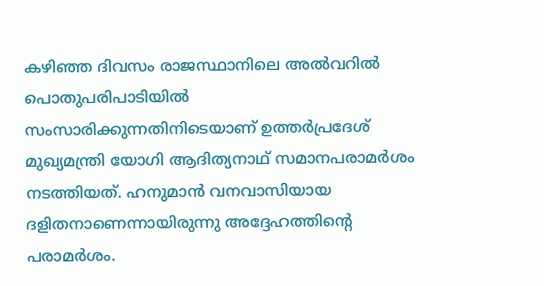കഴിഞ്ഞ ദിവസം രാജസ്ഥാനിലെ അൽവറിൽ പൊതുപരിപാടിയിൽ സംസാരിക്കുന്നതിനിടെയാണ് ഉത്തർപ്രദേശ് മുഖ്യമന്ത്രി യോഗി ആദിത്യനാഥ് സമാനപരാമർശം നടത്തിയത്. ഹനുമാൻ വനവാസിയായ ദളിതനാണെന്നായിരുന്നു അദ്ദേഹത്തിന്റെ പരാമർശം.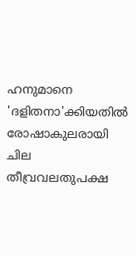ഹനുമാനെ 'ദളിതനാ'ക്കിയതിൽ രോഷാകുലരായി ചില തീവ്രവലതുപക്ഷ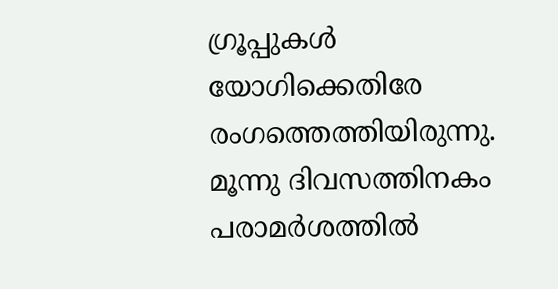ഗ്രൂപ്പുകൾ യോഗിക്കെതിരേ രംഗത്തെത്തിയിരുന്നു. മൂന്നു ദിവസത്തിനകം പരാമർശത്തിൽ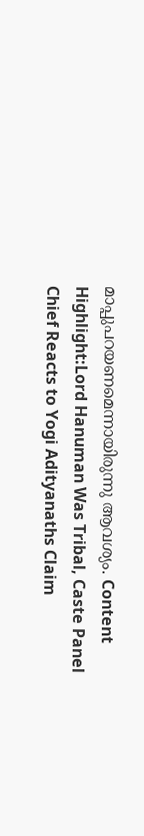മാപ്പുപറയണമെന്നായിരുന്നു ആവശ്യം. Content Highlight:Lord Hanuman Was Tribal, Caste Panel Chief Reacts to Yogi Adityanaths Claim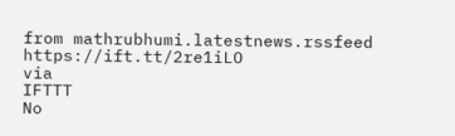from mathrubhumi.latestnews.rssfeed https://ift.tt/2re1iLO
via
IFTTT
No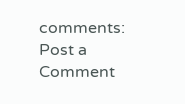comments:
Post a Comment